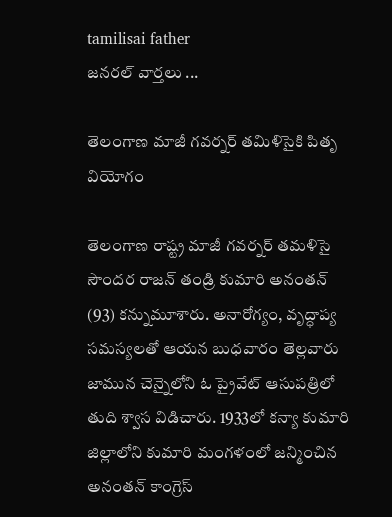tamilisai father
జనరల్ వార్తలు ...

తెలంగాణ మాజీ గవర్నర్ తమిళిసైకి పితృ వియోగం

తెలంగాణ రాష్ట్ర మాజీ గవర్నర్ తమళిసై సౌందర రాజన్ తండ్రి కుమారి అనంతన్ (93) కన్నుమూశారు. అనారోగ్యం, వృద్ధాప్య సమస్యలతో ఆయన బుధవారం తెల్లవారు జామున చెన్నైలోని ఓ ప్రైవేట్ ఆసుపత్రిలో తుది శ్వాస విడిచారు. 1933లో కన్యా కుమారి జిల్లాలోని కుమారి మంగళంలో జన్మించిన అనంతన్ కాంగ్రెస్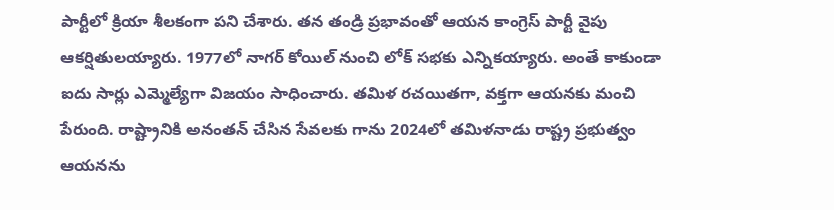పార్టీలో క్రియా శీలకంగా పని చేశారు. తన తండ్రి ప్రభావంతో ఆయన కాంగ్రెస్ పార్టీ వైపు ఆకర్షితులయ్యారు. 1977లో నాగర్ కోయిల్ నుంచి లోక్ సభకు ఎన్నికయ్యారు. అంతే కాకుండా ఐదు సార్లు ఎమ్మెల్యేగా విజయం సాధించారు. తమిళ రచయితగా, వక్తగా ఆయనకు మంచి పేరుంది. రాష్ట్రానికి అనంతన్ చేసిన సేవలకు గాను 2024లో తమిళనాడు రాష్ట్ర ప్రభుత్వం ఆయనను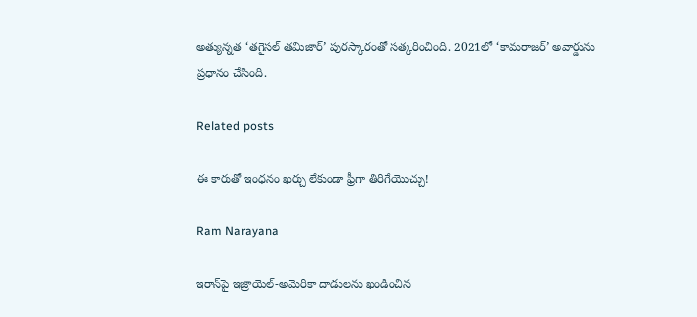అత్యున్నత ‘తగైసల్ తమిజార్’ పురస్కారంతో సత్కరించింది. 2021లో ‘కామరాజర్’ అవార్డును ప్రధానం చేసింది.

Related posts

ఈ కారుతో ఇంధనం ఖర్చు లేకుండా ఫ్రీగా తిరిగేయొచ్చు!

Ram Narayana

ఇరాన్‌పై ఇజ్రాయెల్-అమెరికా దాడులను ఖండించిన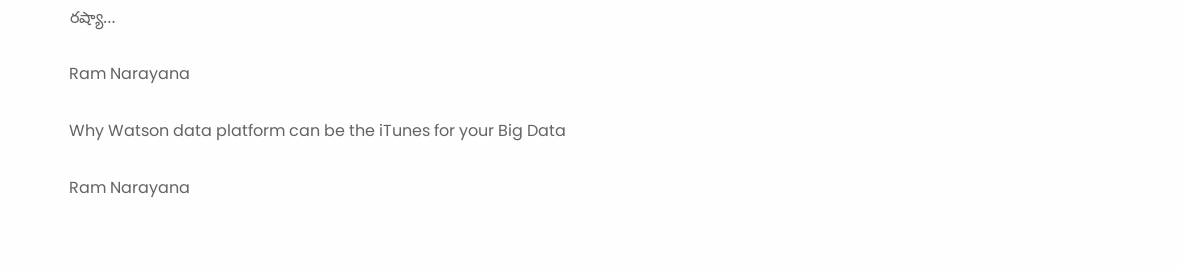రష్యా…

Ram Narayana

Why Watson data platform can be the iTunes for your Big Data

Ram Narayana